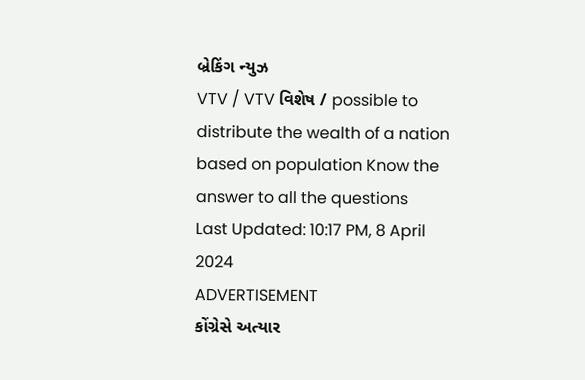બ્રેકિંગ ન્યુઝ
VTV / VTV વિશેષ / possible to distribute the wealth of a nation based on population Know the answer to all the questions
Last Updated: 10:17 PM, 8 April 2024
ADVERTISEMENT
કોંગ્રેસે અત્યાર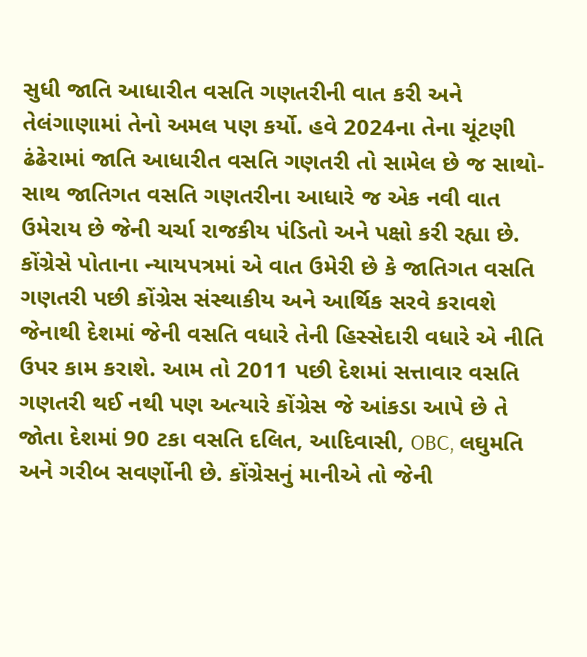સુધી જાતિ આધારીત વસતિ ગણતરીની વાત કરી અને તેલંગાણામાં તેનો અમલ પણ કર્યો. હવે 2024ના તેના ચૂંટણી ઢંઢેરામાં જાતિ આધારીત વસતિ ગણતરી તો સામેલ છે જ સાથો-સાથ જાતિગત વસતિ ગણતરીના આધારે જ એક નવી વાત ઉમેરાય છે જેની ચર્ચા રાજકીય પંડિતો અને પક્ષો કરી રહ્યા છે. કોંગ્રેસે પોતાના ન્યાયપત્રમાં એ વાત ઉમેરી છે કે જાતિગત વસતિ ગણતરી પછી કોંગ્રેસ સંસ્થાકીય અને આર્થિક સરવે કરાવશે જેનાથી દેશમાં જેની વસતિ વધારે તેની હિસ્સેદારી વધારે એ નીતિ ઉપર કામ કરાશે. આમ તો 2011 પછી દેશમાં સત્તાવાર વસતિ ગણતરી થઈ નથી પણ અત્યારે કોંગ્રેસ જે આંકડા આપે છે તે જોતા દેશમાં 90 ટકા વસતિ દલિત, આદિવાસી, OBC, લઘુમતિ અને ગરીબ સવર્ણોની છે. કોંગ્રેસનું માનીએ તો જેની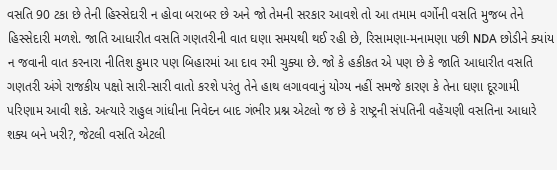વસતિ 90 ટકા છે તેની હિસ્સેદારી ન હોવા બરાબર છે અને જો તેમની સરકાર આવશે તો આ તમામ વર્ગોની વસતિ મુજબ તેને હિસ્સેદારી મળશે. જાતિ આધારીત વસતિ ગણતરીની વાત ઘણા સમયથી થઈ રહી છે, રિસામણા-મનામણા પછી NDA છોડીને ક્યાંય ન જવાની વાત કરનારા નીતિશ કુમાર પણ બિહારમાં આ દાવ રમી ચુક્યા છે. જો કે હકીકત એ પણ છે કે જાતિ આધારીત વસતિ ગણતરી અંગે રાજકીય પક્ષો સારી-સારી વાતો કરશે પરંતુ તેને હાથ લગાવવાનું યોગ્ય નહીં સમજે કારણ કે તેના ઘણા દૂરગામી પરિણામ આવી શકે. અત્યારે રાહુલ ગાંધીના નિવેદન બાદ ગંભીર પ્રશ્ન એટલો જ છે કે રાષ્ટ્રની સંપતિની વહેંચણી વસતિના આધારે શક્ય બને ખરી?, જેટલી વસતિ એટલી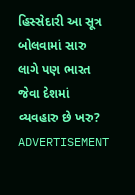હિસ્સેદારી આ સૂત્ર બોલવામાં સારુ લાગે પણ ભારત જેવા દેશમાં વ્યવહારુ છે ખરુ?
ADVERTISEMENT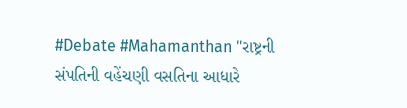#Debate #Mahamanthan "રાષ્ટ્રની સંપતિની વહેંચણી વસતિના આધારે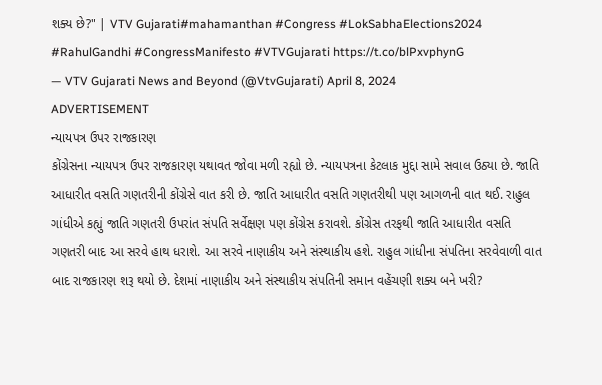શક્ય છે?" | VTV Gujarati#mahamanthan #Congress #LokSabhaElections2024 #RahulGandhi #CongressManifesto #VTVGujarati https://t.co/blPxvphynG
— VTV Gujarati News and Beyond (@VtvGujarati) April 8, 2024
ADVERTISEMENT
ન્યાયપત્ર ઉપર રાજકારણ
કોંગ્રેસના ન્યાયપત્ર ઉપર રાજકારણ યથાવત જોવા મળી રહ્યો છે. ન્યાયપત્રના કેટલાક મુદ્દા સામે સવાલ ઉઠ્યા છે. જાતિ આધારીત વસતિ ગણતરીની કોંગ્રેસે વાત કરી છે. જાતિ આધારીત વસતિ ગણતરીથી પણ આગળની વાત થઈ. રાહુલ ગાંધીએ કહ્યું જાતિ ગણતરી ઉપરાંત સંપતિ સર્વેક્ષણ પણ કોંગ્રેસ કરાવશે. કોંગ્રેસ તરફથી જાતિ આધારીત વસતિ ગણતરી બાદ આ સરવે હાથ ધરાશે. આ સરવે નાણાકીય અને સંસ્થાકીય હશે. રાહુલ ગાંધીના સંપતિના સરવેવાળી વાત બાદ રાજકારણ શરૂ થયો છે. દેશમાં નાણાકીય અને સંસ્થાકીય સંપતિની સમાન વહેંચણી શક્ય બને ખરી?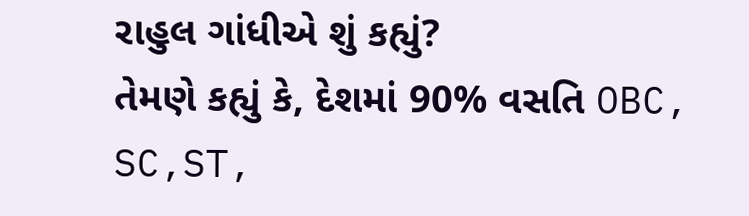રાહુલ ગાંધીએ શું કહ્યું?
તેમણે કહ્યું કે, દેશમાં 90% વસતિ OBC, SC,ST,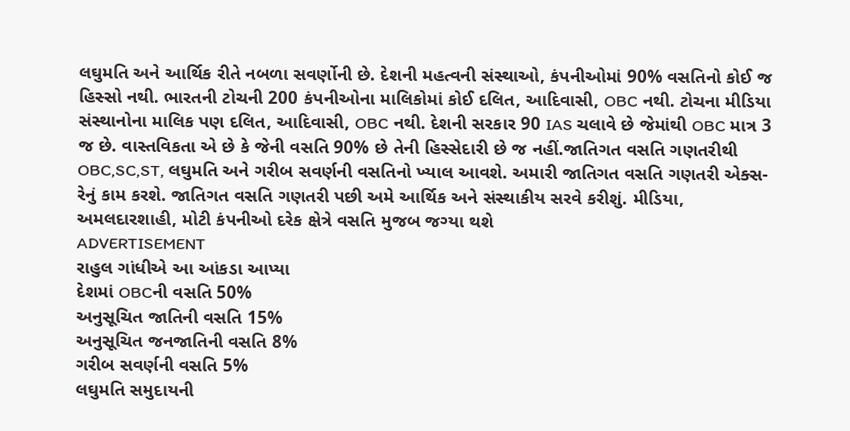લઘુમતિ અને આર્થિક રીતે નબળા સવર્ણોની છે. દેશની મહત્વની સંસ્થાઓ, કંપનીઓમાં 90% વસતિનો કોઈ જ હિસ્સો નથી. ભારતની ટોચની 200 કંપનીઓના માલિકોમાં કોઈ દલિત, આદિવાસી, OBC નથી. ટોચના મીડિયા સંસ્થાનોના માલિક પણ દલિત, આદિવાસી, OBC નથી. દેશની સરકાર 90 IAS ચલાવે છે જેમાંથી OBC માત્ર 3 જ છે. વાસ્તવિકતા એ છે કે જેની વસતિ 90% છે તેની હિસ્સેદારી છે જ નહીં.જાતિગત વસતિ ગણતરીથી OBC,SC,ST, લઘુમતિ અને ગરીબ સવર્ણની વસતિનો ખ્યાલ આવશે. અમારી જાતિગત વસતિ ગણતરી એક્સ-રેનું કામ કરશે. જાતિગત વસતિ ગણતરી પછી અમે આર્થિક અને સંસ્થાકીય સરવે કરીશું. મીડિયા, અમલદારશાહી, મોટી કંપનીઓ દરેક ક્ષેત્રે વસતિ મુજબ જગ્યા થશે
ADVERTISEMENT
રાહુલ ગાંધીએ આ આંકડા આપ્યા
દેશમાં OBCની વસતિ 50%
અનુસૂચિત જાતિની વસતિ 15%
અનુસૂચિત જનજાતિની વસતિ 8%
ગરીબ સવર્ણની વસતિ 5%
લઘુમતિ સમુદાયની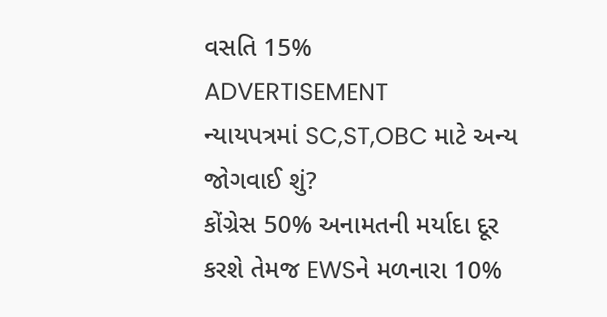વસતિ 15%
ADVERTISEMENT
ન્યાયપત્રમાં SC,ST,OBC માટે અન્ય જોગવાઈ શું?
કોંગ્રેસ 50% અનામતની મર્યાદા દૂર કરશે તેમજ EWSને મળનારા 10%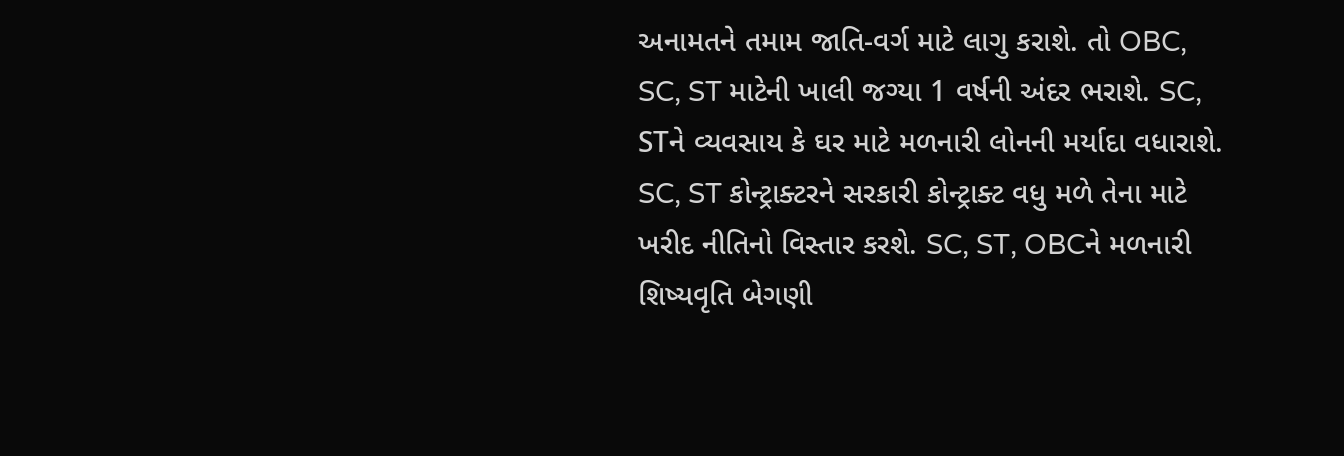અનામતને તમામ જાતિ-વર્ગ માટે લાગુ કરાશે. તો OBC, SC, ST માટેની ખાલી જગ્યા 1 વર્ષની અંદર ભરાશે. SC, STને વ્યવસાય કે ઘર માટે મળનારી લોનની મર્યાદા વધારાશે. SC, ST કોન્ટ્રાક્ટરને સરકારી કોન્ટ્રાક્ટ વધુ મળે તેના માટે ખરીદ નીતિનો વિસ્તાર કરશે. SC, ST, OBCને મળનારી શિષ્યવૃતિ બેગણી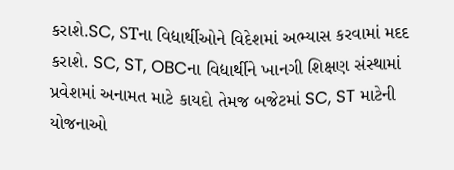કરાશે.SC, STના વિદ્યાર્થીઓને વિદેશમાં અભ્યાસ કરવામાં મદદ કરાશે. SC, ST, OBCના વિદ્યાર્થીને ખાનગી શિક્ષણ સંસ્થામાં પ્રવેશમાં અનામત માટે કાયદો તેમજ બજેટમાં SC, ST માટેની યોજનાઓ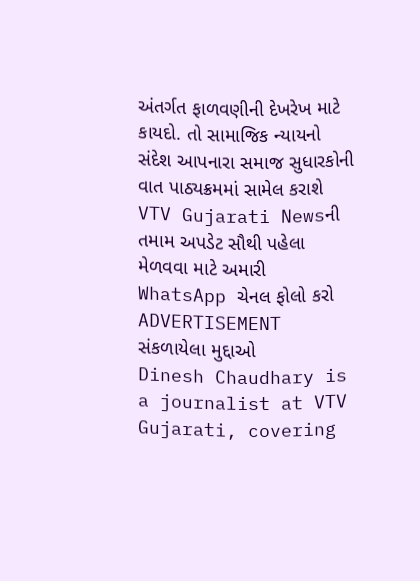અંતર્ગત ફાળવણીની દેખરેખ માટે કાયદો. તો સામાજિક ન્યાયનો સંદેશ આપનારા સમાજ સુધારકોની વાત પાઠ્યક્રમમાં સામેલ કરાશે
VTV Gujarati Newsની તમામ અપડેટ સૌથી પહેલા મેળવવા માટે અમારી WhatsApp ચેનલ ફોલો કરો
ADVERTISEMENT
સંકળાયેલા મુદ્દાઓ
Dinesh Chaudhary is a journalist at VTV Gujarati, covering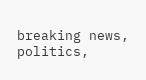breaking news, politics,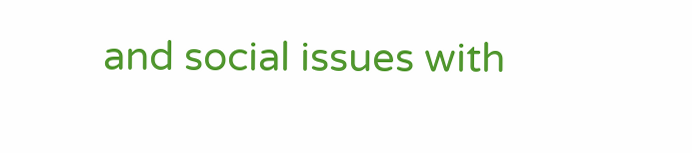and social issues with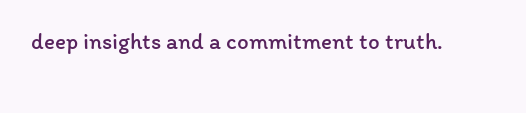deep insights and a commitment to truth.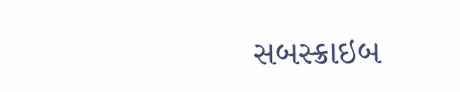સબસ્ક્રાઇબ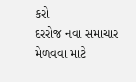કરો
દરરોજ નવા સમાચાર મેળવવા માટે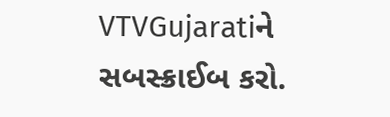VTVGujaratiને સબસ્ક્રાઈબ કરો.